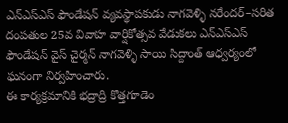ఎన్ఎస్ఎస్ ఫౌండేషన్ వ్యవస్థాపకుడు నాగవెళ్ళి నరేందర్–సరిత దంపతుల 25వ వివాహ వార్షికోత్సవ వేడుకలు ఎన్ఎస్ఎస్ ఫౌండేషన్ వైస్ చైర్మన్ నాగవెళ్ళి సాయి సిద్దాంత్ ఆధ్వర్యంలో ఘనంగా నిర్వహించారు.
ఈ కార్యక్రమానికి భద్రాద్రి కొత్తగూడెం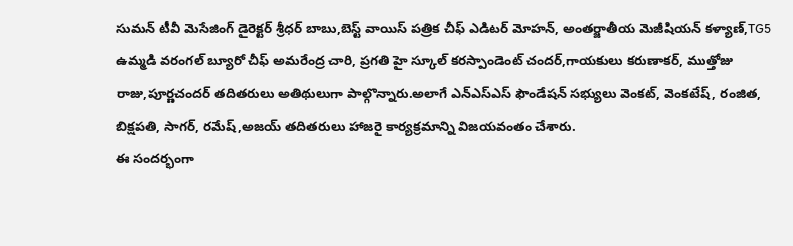సుమన్ టీవీ మెసేజింగ్ డైరెక్టర్ శ్రీధర్ బాబు,బెస్ట్ వాయిస్ పత్రిక చీఫ్ ఎడిటర్ మోహన్, అంతర్జాతీయ మెజీషియన్ కళ్యాణ్,TG5 ఉమ్మడి వరంగల్ బ్యూరో చీఫ్ అమరేంద్ర చారి, ప్రగతి హై స్కూల్ కరస్పాండెంట్ చందర్,గాయకులు కరుణాకర్, ముత్తోజు రాజు,పూర్ణచందర్ తదితరులు అతిథులుగా పాల్గొన్నారు.అలాగే ఎన్ఎస్ఎస్ ఫౌండేషన్ సభ్యులు వెంకట్, వెంకటేష్, రంజిత, బిక్షపతి, సాగర్, రమేష్,అజయ్ తదితరులు హాజరై కార్యక్రమాన్ని విజయవంతం చేశారు.
ఈ సందర్భంగా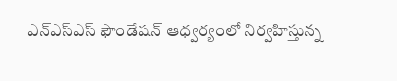ఎన్ఎస్ఎస్ ఫౌండేషన్ ఆధ్వర్యంలో నిర్వహిస్తున్న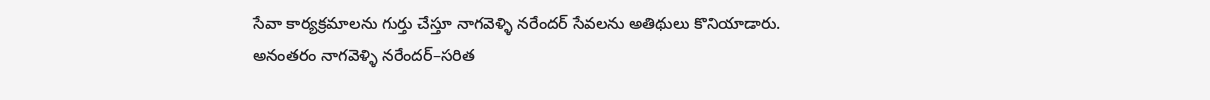సేవా కార్యక్రమాలను గుర్తు చేస్తూ నాగవెళ్ళి నరేందర్ సేవలను అతిథులు కొనియాడారు.
అనంతరం నాగవెళ్ళి నరేందర్–సరిత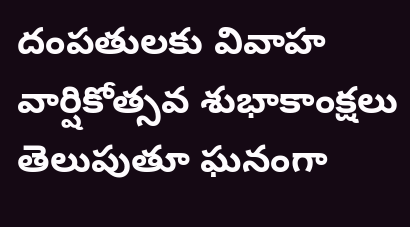దంపతులకు వివాహ వార్షికోత్సవ శుభాకాంక్షలు తెలుపుతూ ఘనంగా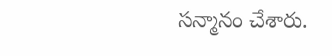సన్మానం చేశారు.